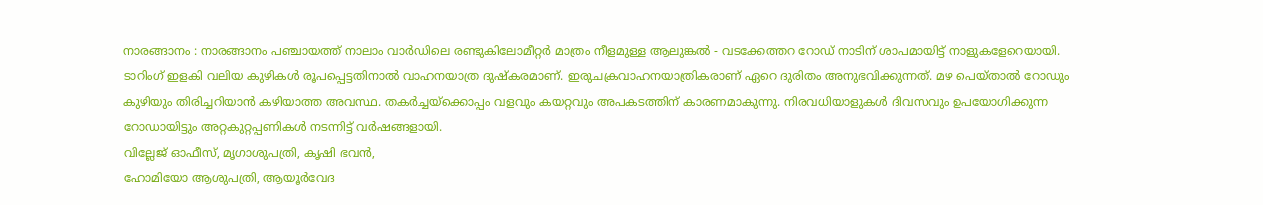നാരങ്ങാനം : നാരങ്ങാനം പഞ്ചായത്ത് നാലാം വാർഡിലെ രണ്ടുകിലോമീറ്റർ മാത്രം നീളമുള്ള ആലുങ്കൽ - വടക്കേത്തറ റോഡ് നാടിന് ശാപമായിട്ട് നാളുകളേറെയായി. ടാറിംഗ് ഇളകി വലിയ കുഴികൾ രൂപപ്പെട്ടതിനാൽ വാഹനയാത്ര ദുഷ്കരമാണ്. ഇരുചക്രവാഹനയാത്രികരാണ് ഏറെ ദുരിതം അനുഭവിക്കുന്നത്. മഴ പെയ്താൽ റോഡും കുഴിയും തിരിച്ചറിയാൻ കഴിയാത്ത അവസ്ഥ. തകർച്ചയ്ക്കൊപ്പം വളവും കയറ്റവും അപകടത്തിന് കാരണമാകുന്നു. നിരവധിയാളുകൾ ദിവസവും ഉപയോഗിക്കുന്ന റോഡായിട്ടും അറ്റകുറ്റപ്പണികൾ നടന്നിട്ട് വർഷങ്ങളായി.
വില്ലേജ് ഓഫീസ്, മൃഗാശുപത്രി, കൃഷി ഭവൻ,
ഹോമിയോ ആശുപത്രി, ആയൂർവേദ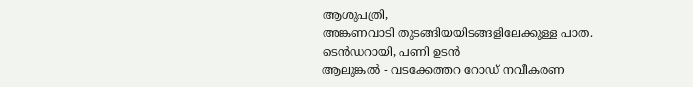ആശുപത്രി,
അങ്കണവാടി തുടങ്ങിയയിടങ്ങളിലേക്കുള്ള പാത.
ടെൻഡറായി, പണി ഉടൻ
ആലുങ്കൽ - വടക്കേത്തറ റോഡ് നവീകരണ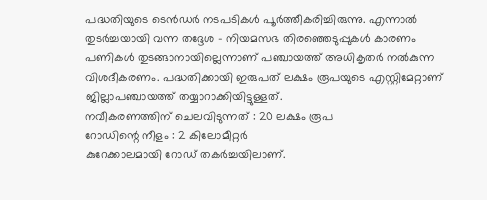പദ്ധതിയുടെ ടെൻഡർ നടപടികൾ പൂർത്തീകരിച്ചിരുന്നു. എന്നാൽ തുടർച്ചയായി വന്ന തദ്ദേശ - നിയമസഭ തിരഞ്ഞെടുപ്പുകൾ കാരണം പണികൾ തുടങ്ങാനായില്ലെന്നാണ് പഞ്ചായത്ത് അധികൃതർ നൽകുന്ന വിശദീകരണം. പദ്ധതിക്കായി ഇരുപത് ലക്ഷം രൂപയുടെ എസ്റ്റിമേറ്റാണ് ജില്ലാപഞ്ചായത്ത് തയ്യാറാക്കിയിട്ടുള്ളത്.
നവീകരണത്തിന് ചെലവിടുന്നത് : 20 ലക്ഷം രൂപ
റോഡിന്റെ നീളം : 2 കിലോമീറ്റർ
കുറേക്കാലമായി റോഡ് തകർച്ചയിലാണ്.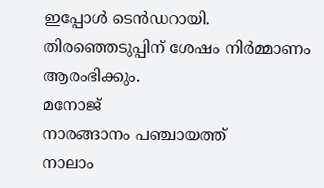ഇപ്പോൾ ടെൻഡറായി. തിരഞ്ഞെടുപ്പിന് ശേഷം നിർമ്മാണം ആരംഭിക്കും.
മനോജ്
നാരങ്ങാനം പഞ്ചായത്ത്
നാലാം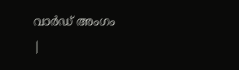വാർഡ് അംഗം
|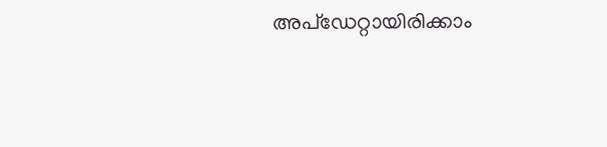അപ്ഡേറ്റായിരിക്കാം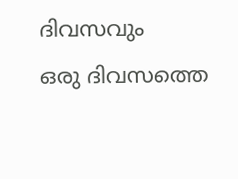ദിവസവും
ഒരു ദിവസത്തെ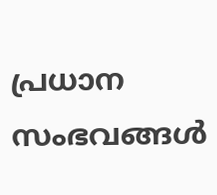പ്രധാന സംഭവങ്ങൾ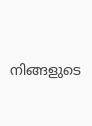നിങ്ങളുടെ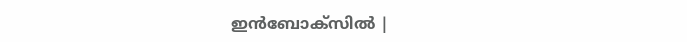ഇൻബോക്സിൽ |